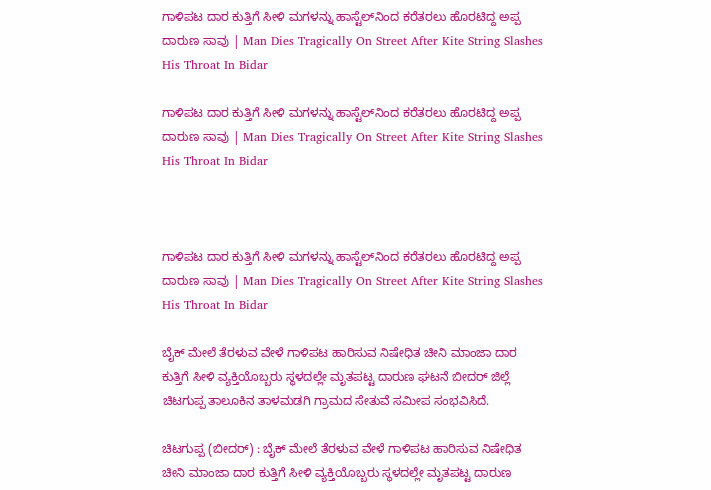ಗಾಳಿಪಟ ದಾರ ಕುತ್ತಿಗೆ ಸೀಳಿ ಮಗಳನ್ನು ಹಾಸ್ಟೆಲ್‌ನಿಂದ ಕರೆತರಲು ಹೊರಟಿದ್ದ ಅಪ್ಪ ದಾರುಣ ಸಾವು | Man Dies Tragically On Street After Kite String Slashes His Throat In Bidar

ಗಾಳಿಪಟ ದಾರ ಕುತ್ತಿಗೆ ಸೀಳಿ ಮಗಳನ್ನು ಹಾಸ್ಟೆಲ್‌ನಿಂದ ಕರೆತರಲು ಹೊರಟಿದ್ದ ಅಪ್ಪ ದಾರುಣ ಸಾವು | Man Dies Tragically On Street After Kite String Slashes His Throat In Bidar



ಗಾಳಿಪಟ ದಾರ ಕುತ್ತಿಗೆ ಸೀಳಿ ಮಗಳನ್ನು ಹಾಸ್ಟೆಲ್‌ನಿಂದ ಕರೆತರಲು ಹೊರಟಿದ್ದ ಅಪ್ಪ ದಾರುಣ ಸಾವು | Man Dies Tragically On Street After Kite String Slashes His Throat In Bidar

ಬೈಕ್‌ ಮೇಲೆ ತೆರಳುವ ವೇಳೆ ಗಾಳಿಪಟ ಹಾರಿಸುವ ನಿಷೇಧಿತ ಚೀನಿ ಮಾಂಜಾ ದಾರ ಕುತ್ತಿಗೆ ಸೀಳಿ ವ್ಯಕ್ತಿಯೊಬ್ಬರು ಸ್ಥಳದಲ್ಲೇ ಮೃತಪಟ್ಟ ದಾರುಣ ಘಟನೆ ಬೀದರ್‌ ಜಿಲ್ಲೆ ಚಿಟಗುಪ್ಪ ತಾಲೂಕಿನ ತಾಳಮಡಗಿ ಗ್ರಾಮದ ಸೇತುವೆ ಸಮೀಪ ಸಂಭವಿಸಿದೆ.

ಚಿಟಗುಪ್ಪ (ಬೀದರ್‌) : ಬೈಕ್‌ ಮೇಲೆ ತೆರಳುವ ವೇಳೆ ಗಾಳಿಪಟ ಹಾರಿಸುವ ನಿಷೇಧಿತ ಚೀನಿ ಮಾಂಜಾ ದಾರ ಕುತ್ತಿಗೆ ಸೀಳಿ ವ್ಯಕ್ತಿಯೊಬ್ಬರು ಸ್ಥಳದಲ್ಲೇ ಮೃತಪಟ್ಟ ದಾರುಣ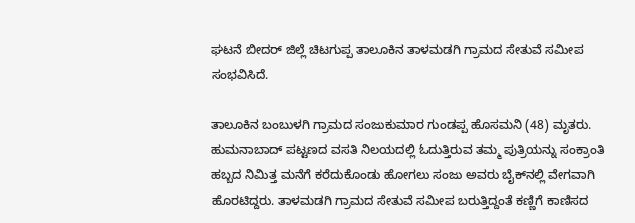ಘಟನೆ ಬೀದರ್‌ ಜಿಲ್ಲೆ ಚಿಟಗುಪ್ಪ ತಾಲೂಕಿನ ತಾಳಮಡಗಿ ಗ್ರಾಮದ ಸೇತುವೆ ಸಮೀಪ ಸಂಭವಿಸಿದೆ.

ತಾಲೂಕಿನ ಬಂಬುಳಗಿ ಗ್ರಾಮದ ಸಂಜುಕುಮಾರ ಗುಂಡಪ್ಪ ಹೊಸಮನಿ (48) ಮೃತರು. ಹುಮನಾಬಾದ್‌ ಪಟ್ಟಣದ ವಸತಿ ನಿಲಯದಲ್ಲಿ ಓದುತ್ತಿರುವ ತಮ್ಮ ಪುತ್ರಿಯನ್ನು ಸಂಕ್ರಾಂತಿ ಹಬ್ಬದ ನಿಮಿತ್ತ ಮನೆಗೆ ಕರೆದುಕೊಂಡು ಹೋಗಲು ಸಂಜು ಅವರು ಬೈಕ್‌ನಲ್ಲಿ ವೇಗವಾಗಿ ಹೊರಟಿದ್ದರು. ತಾಳಮಡಗಿ ಗ್ರಾಮದ ಸೇತುವೆ ಸಮೀಪ ಬರುತ್ತಿದ್ದಂತೆ ಕಣ್ಣಿಗೆ ಕಾಣಿಸದ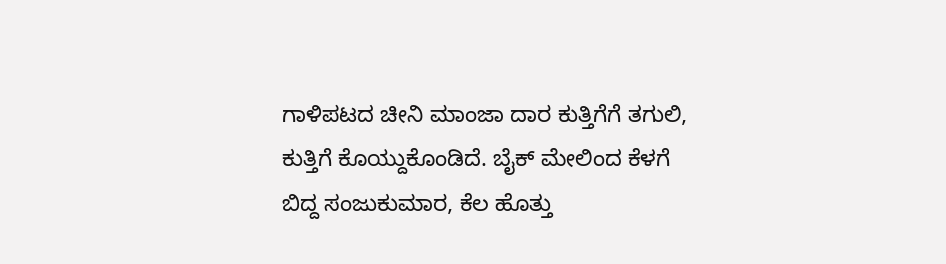ಗಾಳಿಪಟದ ಚೀನಿ ಮಾಂಜಾ ದಾರ ಕುತ್ತಿಗೆಗೆ ತಗುಲಿ, ಕುತ್ತಿಗೆ ಕೊಯ್ದುಕೊಂಡಿದೆ. ಬೈಕ್‌ ಮೇಲಿಂದ ಕೆಳಗೆ ಬಿದ್ದ ಸಂಜುಕುಮಾರ, ಕೆಲ ಹೊತ್ತು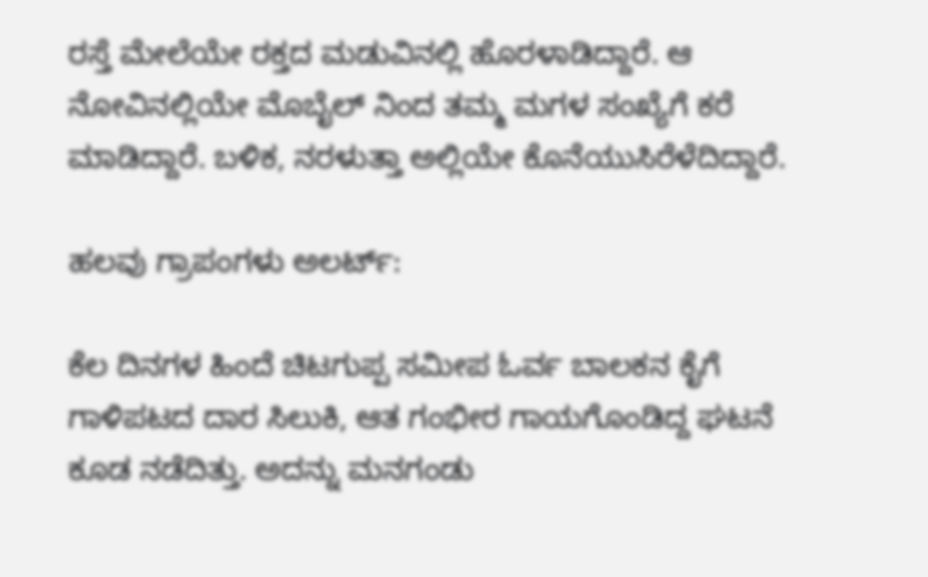ರಸ್ತೆ ಮೇಲೆಯೇ ರಕ್ತದ ಮಡುವಿನಲ್ಲಿ ಹೊರಳಾಡಿದ್ದಾರೆ. ಆ ನೋವಿನಲ್ಲಿಯೇ ಮೊಬೈಲ್‌ ನಿಂದ ತಮ್ಮ ಮಗಳ ಸಂಖ್ಯೆಗೆ ಕರೆ ಮಾಡಿದ್ದಾರೆ. ಬಳಿಕ, ನರಳುತ್ತಾ ಅಲ್ಲಿಯೇ ಕೊನೆಯುಸಿರೆಳೆದಿದ್ದಾರೆ.

ಹಲವು ಗ್ರಾಪಂಗಳು ಅಲರ್ಟ್‌:

ಕೆಲ ದಿನಗಳ ಹಿಂದೆ ಚಿಟಗುಪ್ಪ ಸಮೀಪ ಓರ್ವ ಬಾಲಕನ ಕೈಗೆ ಗಾಳಿಪಟದ ದಾರ ಸಿಲುಕಿ, ಆತ ಗಂಭೀರ ಗಾಯಗೊಂಡಿದ್ದ ಘಟನೆ ಕೂಡ ನಡೆದಿತ್ತು. ಅದನ್ನು ಮನಗಂಡು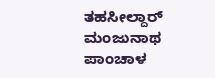ತಹಸೀಲ್ದಾರ್‌ ಮಂಜುನಾಥ ಪಾಂಚಾಳ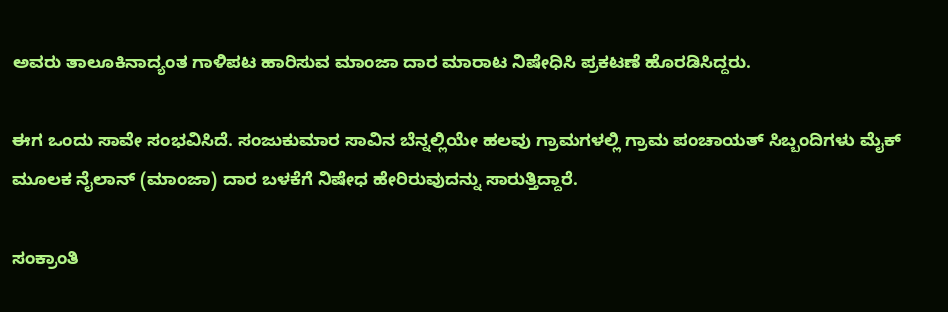ಅವರು ತಾಲೂಕಿನಾದ್ಯಂತ ಗಾಳಿಪಟ ಹಾರಿಸುವ ಮಾಂಜಾ ದಾರ ಮಾರಾಟ ನಿಷೇಧಿಸಿ ಪ್ರಕಟಣೆ ಹೊರಡಿಸಿದ್ದರು.

ಈಗ ಒಂದು ಸಾವೇ ಸಂಭವಿಸಿದೆ. ಸಂಜುಕುಮಾರ ಸಾವಿನ ಬೆನ್ನಲ್ಲಿಯೇ ಹಲವು ಗ್ರಾಮಗಳಲ್ಲಿ ಗ್ರಾಮ ಪಂಚಾಯತ್‌ ಸಿಬ್ಬಂದಿಗಳು ಮೈಕ್‌ ಮೂಲಕ ನೈಲಾನ್‌ (ಮಾಂಜಾ) ದಾರ ಬಳಕೆಗೆ ನಿಷೇಧ ಹೇರಿರುವುದನ್ನು ಸಾರುತ್ತಿದ್ದಾರೆ.

ಸಂಕ್ರಾಂತಿ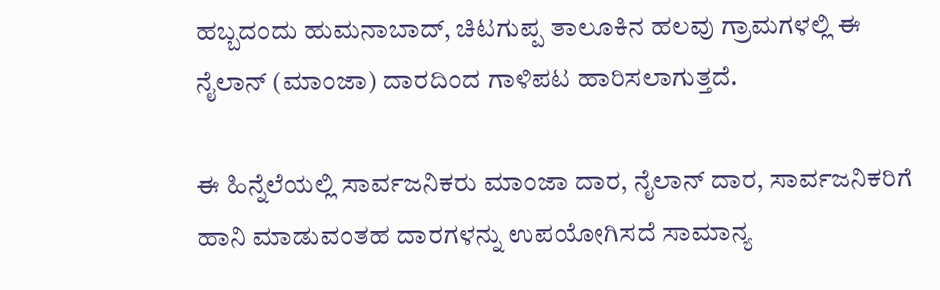ಹಬ್ಬದಂದು ಹುಮನಾಬಾದ್‌, ಚಿಟಗುಪ್ಪ ತಾಲೂಕಿನ ಹಲವು ಗ್ರಾಮಗಳಲ್ಲಿ ಈ ನೈಲಾನ್‌ (ಮಾಂಜಾ) ದಾರದಿಂದ ಗಾಳಿಪಟ ಹಾರಿಸಲಾಗುತ್ತದೆ.

ಈ ಹಿನ್ನೆಲೆಯಲ್ಲಿ ಸಾರ್ವಜನಿಕರು ಮಾಂಜಾ ದಾರ, ನೈಲಾನ್‌ ದಾರ, ಸಾರ್ವಜನಿಕರಿಗೆ ಹಾನಿ ಮಾಡುವಂತಹ ದಾರಗಳನ್ನು ಉಪಯೋಗಿಸದೆ ಸಾಮಾನ್ಯ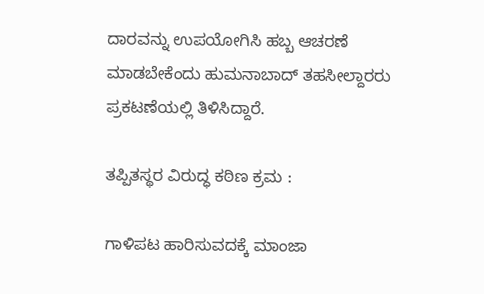ದಾರವನ್ನು ಉಪಯೋಗಿಸಿ ಹಬ್ಬ ಆಚರಣೆ ಮಾಡಬೇಕೆಂದು ಹುಮನಾಬಾದ್‌ ತಹಸೀಲ್ದಾರರು ಪ್ರಕಟಣೆಯಲ್ಲಿ ತಿಳಿಸಿದ್ದಾರೆ.

ತಪ್ಪಿತಸ್ಥರ ವಿರುದ್ಧ ಕಠಿಣ ಕ್ರಮ :

ಗಾಳಿಪಟ ಹಾರಿಸುವದಕ್ಕೆ ಮಾಂಜಾ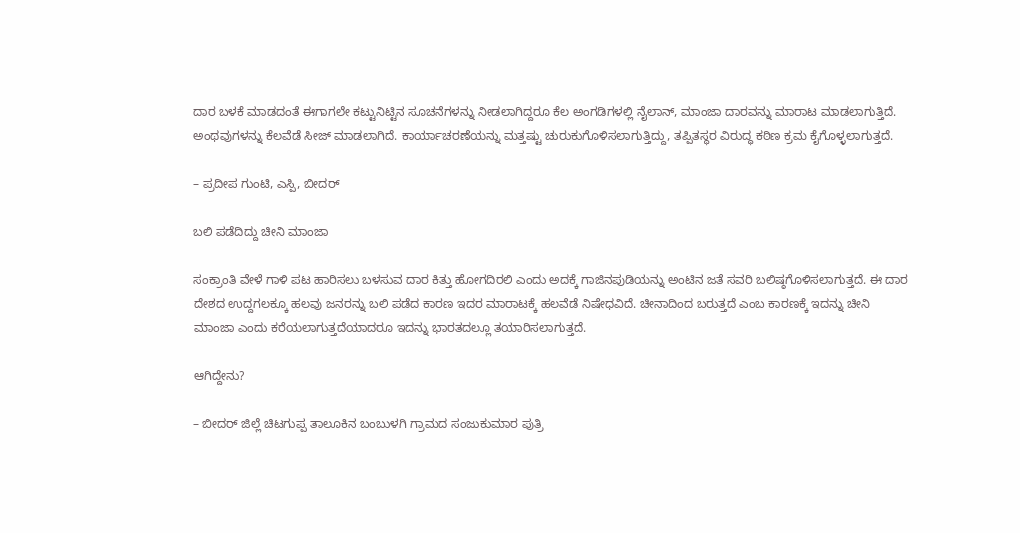ದಾರ ಬಳಕೆ ಮಾಡದಂತೆ ಈಗಾಗಲೇ ಕಟ್ಟುನಿಟ್ಟಿನ ಸೂಚನೆಗಳನ್ನು ನೀಡಲಾಗಿದ್ದರೂ ಕೆಲ ಅಂಗಡಿಗಳಲ್ಲಿ ನೈಲಾನ್‌, ಮಾಂಜಾ ದಾರವನ್ನು ಮಾರಾಟ ಮಾಡಲಾಗುತ್ತಿದೆ. ಅಂಥವುಗಳನ್ನು ಕೆಲವೆಡೆ ಸೀಜ್‌ ಮಾಡಲಾಗಿದೆ. ಕಾರ್ಯಾಚರಣೆಯನ್ನು ಮತ್ತಷ್ಟು ಚುರುಕುಗೊಳಿಸಲಾಗುತ್ತಿದ್ದು, ತಪ್ಪಿತಸ್ಥರ ವಿರುದ್ಧ ಕಠಿಣ ಕ್ರಮ ಕೈಗೊಳ್ಳಲಾಗುತ್ತದೆ.

– ಪ್ರದೀಪ ಗುಂಟಿ, ಎಸ್ಪಿ, ಬೀದರ್‌

ಬಲಿ ಪಡೆದಿದ್ದು ಚೀನಿ ಮಾಂಜಾ

ಸಂಕ್ರಾಂತಿ ವೇಳೆ ಗಾಳಿ ಪಟ ಹಾರಿಸಲು ಬಳಸುವ ದಾರ ಕಿತ್ತು ಹೋಗದಿರಲಿ ಎಂದು ಅದಕ್ಕೆ ಗಾಜಿನಪುಡಿಯನ್ನು ಅಂಟಿನ ಜತೆ ಸವರಿ ಬಲಿಷ್ಠಗೊಳಿಸಲಾಗುತ್ತದೆ. ಈ ದಾರ ದೇಶದ ಉದ್ದಗಲಕ್ಕೂ ಹಲವು ಜನರನ್ನು ಬಲಿ ಪಡೆದ ಕಾರಣ ಇದರ ಮಾರಾಟಕ್ಕೆ ಹಲವೆಡೆ ನಿಷೇಧವಿದೆ. ಚೀನಾದಿಂದ ಬರುತ್ತದೆ ಎಂಬ ಕಾರಣಕ್ಕೆ ಇದನ್ನು ಚೀನಿ ಮಾಂಜಾ ಎಂದು ಕರೆಯಲಾಗುತ್ತದೆಯಾದರೂ ಇದನ್ನು ಭಾರತದಲ್ಲೂ ತಯಾರಿಸಲಾಗುತ್ತದೆ.

ಆಗಿದ್ದೇನು?

– ಬೀದರ್‌ ಜಿಲ್ಲೆ ಚಿಟಗುಪ್ಪ ತಾಲೂಕಿನ ಬಂಬುಳಗಿ ಗ್ರಾಮದ ಸಂಜುಕುಮಾರ ಪುತ್ರಿ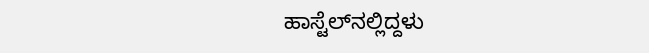ಹಾಸ್ಟೆಲ್‌ನಲ್ಲಿದ್ದಳು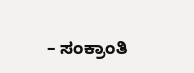– ಸಂಕ್ರಾಂತಿ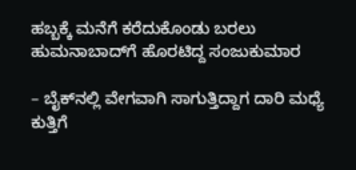ಹಬ್ಬಕ್ಕೆ ಮನೆಗೆ ಕರೆದುಕೊಂಡು ಬರಲು ಹುಮನಾಬಾದ್‌ಗೆ ಹೊರಟಿದ್ದ ಸಂಜುಕುಮಾರ

– ಬೈಕ್‌ನಲ್ಲಿ ವೇಗವಾಗಿ ಸಾಗುತ್ತಿದ್ದಾಗ ದಾರಿ ಮಧ್ಯೆ ಕುತ್ತಿಗೆ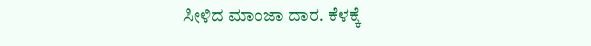ಸೀಳಿದ ಮಾಂಜಾ ದಾರ. ಕೆಳಕ್ಕೆ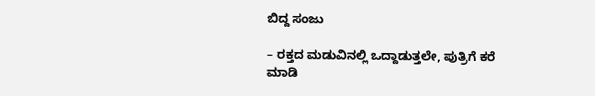ಬಿದ್ದ ಸಂಜು

– ರಕ್ತದ ಮಡುವಿನಲ್ಲಿ ಒದ್ದಾಡುತ್ತಲೇ, ಪುತ್ರಿಗೆ ಕರೆ ಮಾಡಿ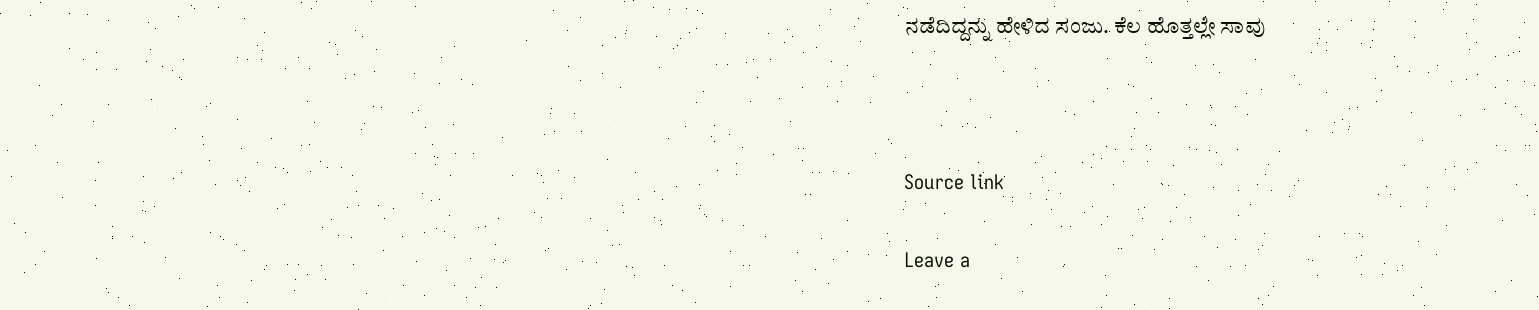ನಡೆದಿದ್ದನ್ನು ಹೇಳಿದ ಸಂಜು. ಕೆಲ ಹೊತ್ತಲ್ಲೇ ಸಾವು



Source link

Leave a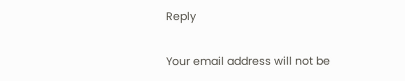Reply

Your email address will not be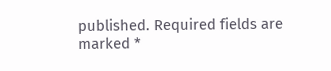published. Required fields are marked *